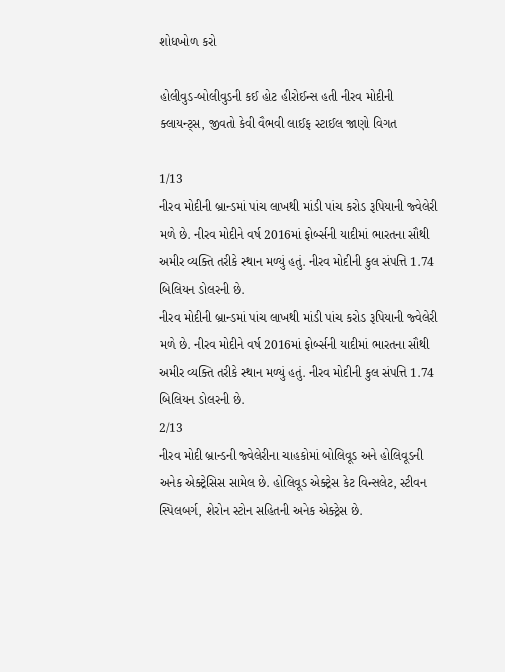શોધખોળ કરો

હોલીવુડ-બોલીવુડની કઈ હોટ હીરોઈન્સ હતી નીરવ મોદીની ક્લાયન્ટ્સ, જીવતો કેવી વૈભવી લાઈફ સ્ટાઈલ જાણો વિગત

1/13
નીરવ મોદીની બ્રાન્ડમાં પાંચ લાખથી માંડી પાંચ કરોડ રૂપિયાની જ્વેલેરી મળે છે. નીરવ મોદીને વર્ષ 2016માં ફોર્બ્સની યાદીમાં ભારતના સૌથી અમીર વ્યક્તિ તરીકે સ્થાન મળ્યું હતું. નીરવ મોદીની કુલ સંપત્તિ 1.74 બિલિયન ડોલરની છે.
નીરવ મોદીની બ્રાન્ડમાં પાંચ લાખથી માંડી પાંચ કરોડ રૂપિયાની જ્વેલેરી મળે છે. નીરવ મોદીને વર્ષ 2016માં ફોર્બ્સની યાદીમાં ભારતના સૌથી અમીર વ્યક્તિ તરીકે સ્થાન મળ્યું હતું. નીરવ મોદીની કુલ સંપત્તિ 1.74 બિલિયન ડોલરની છે.
2/13
નીરવ મોદી બ્રાન્ડની જ્વેલેરીના ચાહકોમાં બોલિવૂડ અને હોલિવૂડની અનેક એક્ટ્રેસિસ સામેલ છે. હોલિવૂડ એક્ટ્રેસ કેટ વિન્સલેટ, સ્ટીવન સ્પિલબર્ગ, શેરોન સ્ટોન સહિતની અનેક એક્ટ્રેસ છે.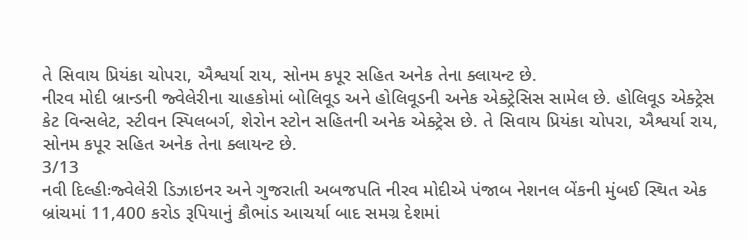તે સિવાય પ્રિયંકા ચોપરા, ઐશ્વર્યા રાય, સોનમ કપૂર સહિત અનેક તેના ક્લાયન્ટ છે.
નીરવ મોદી બ્રાન્ડની જ્વેલેરીના ચાહકોમાં બોલિવૂડ અને હોલિવૂડની અનેક એક્ટ્રેસિસ સામેલ છે. હોલિવૂડ એક્ટ્રેસ કેટ વિન્સલેટ, સ્ટીવન સ્પિલબર્ગ, શેરોન સ્ટોન સહિતની અનેક એક્ટ્રેસ છે. તે સિવાય પ્રિયંકા ચોપરા, ઐશ્વર્યા રાય, સોનમ કપૂર સહિત અનેક તેના ક્લાયન્ટ છે.
3/13
નવી દિલ્હીઃજ્વેલેરી ડિઝાઇનર અને ગુજરાતી અબજપતિ નીરવ મોદીએ પંજાબ નેશનલ બેંકની મુંબઈ સ્થિત એક બ્રાંચમાં 11,400 કરોડ રૂપિયાનું કૌભાંડ આચર્યા બાદ સમગ્ર દેશમાં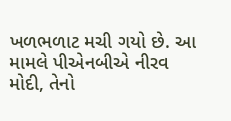ખળભળાટ મચી ગયો છે. આ મામલે પીએનબીએ નીરવ મોદી, તેનો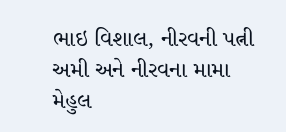ભાઇ વિશાલ, નીરવની પત્ની અમી અને નીરવના મામા મેહુલ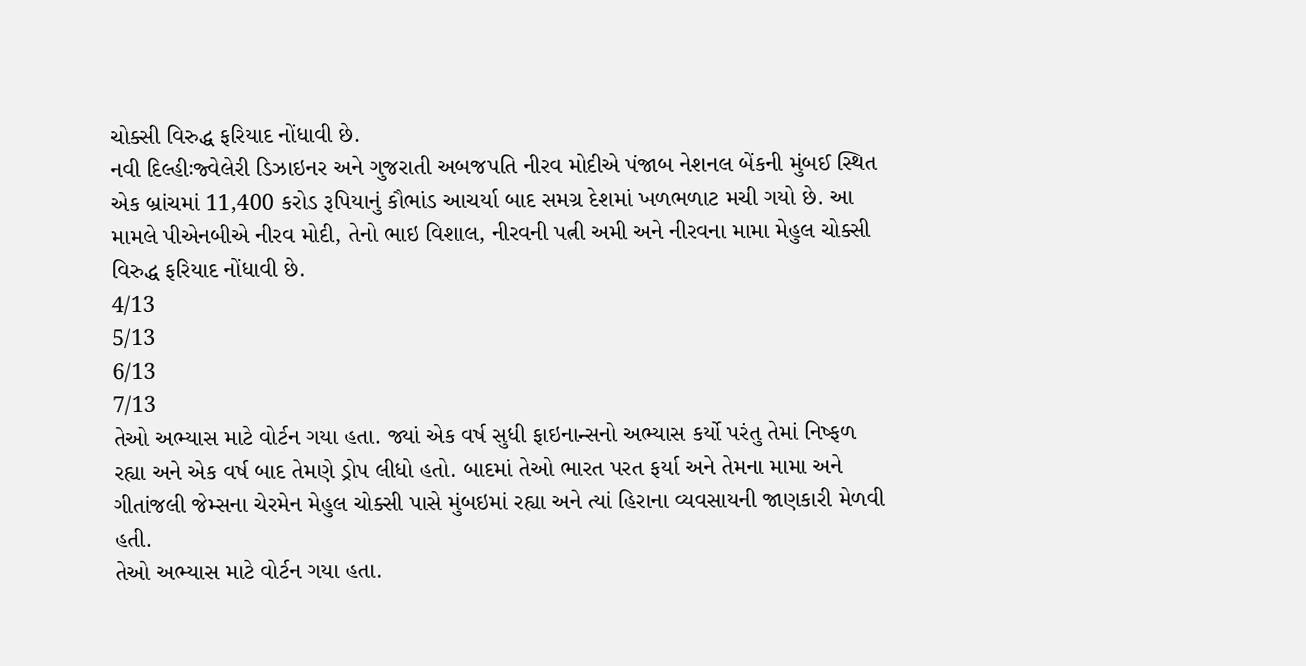ચોક્સી વિરુદ્ધ ફરિયાદ નોંધાવી છે.
નવી દિલ્હીઃજ્વેલેરી ડિઝાઇનર અને ગુજરાતી અબજપતિ નીરવ મોદીએ પંજાબ નેશનલ બેંકની મુંબઈ સ્થિત એક બ્રાંચમાં 11,400 કરોડ રૂપિયાનું કૌભાંડ આચર્યા બાદ સમગ્ર દેશમાં ખળભળાટ મચી ગયો છે. આ મામલે પીએનબીએ નીરવ મોદી, તેનો ભાઇ વિશાલ, નીરવની પત્ની અમી અને નીરવના મામા મેહુલ ચોક્સી વિરુદ્ધ ફરિયાદ નોંધાવી છે.
4/13
5/13
6/13
7/13
તેઓ અભ્યાસ માટે વોર્ટન ગયા હતા. જ્યાં એક વર્ષ સુધી ફાઇનાન્સનો અભ્યાસ કર્યો પરંતુ તેમાં નિષ્ફળ રહ્યા અને એક વર્ષ બાદ તેમણે ડ્રોપ લીધો હતો. બાદમાં તેઓ ભારત પરત ફર્યા અને તેમના મામા અને ગીતાંજલી જેમ્સના ચેરમેન મેહુલ ચોક્સી પાસે મુંબઇમાં રહ્યા અને ત્યાં હિરાના વ્યવસાયની જાણકારી મેળવી હતી.
તેઓ અભ્યાસ માટે વોર્ટન ગયા હતા.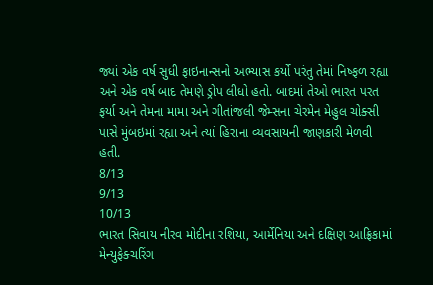જ્યાં એક વર્ષ સુધી ફાઇનાન્સનો અભ્યાસ કર્યો પરંતુ તેમાં નિષ્ફળ રહ્યા અને એક વર્ષ બાદ તેમણે ડ્રોપ લીધો હતો. બાદમાં તેઓ ભારત પરત ફર્યા અને તેમના મામા અને ગીતાંજલી જેમ્સના ચેરમેન મેહુલ ચોક્સી પાસે મુંબઇમાં રહ્યા અને ત્યાં હિરાના વ્યવસાયની જાણકારી મેળવી હતી.
8/13
9/13
10/13
ભારત સિવાય નીરવ મોદીના રશિયા, આર્મેનિયા અને દક્ષિણ આફ્રિકામાં મેન્યુફેક્ચરિંગ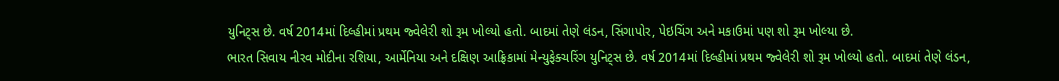યુનિટ્સ છે. વર્ષ 2014માં દિલ્હીમાં પ્રથમ જ્વેલેરી શો રૂમ ખોલ્યો હતો. બાદમાં તેણે લંડન, સિંગાપોર, પેઇચિંગ અને મકાઉમાં પણ શો રૂમ ખોલ્યા છે.
ભારત સિવાય નીરવ મોદીના રશિયા, આર્મેનિયા અને દક્ષિણ આફ્રિકામાં મેન્યુફેક્ચરિંગ યુનિટ્સ છે. વર્ષ 2014માં દિલ્હીમાં પ્રથમ જ્વેલેરી શો રૂમ ખોલ્યો હતો. બાદમાં તેણે લંડન,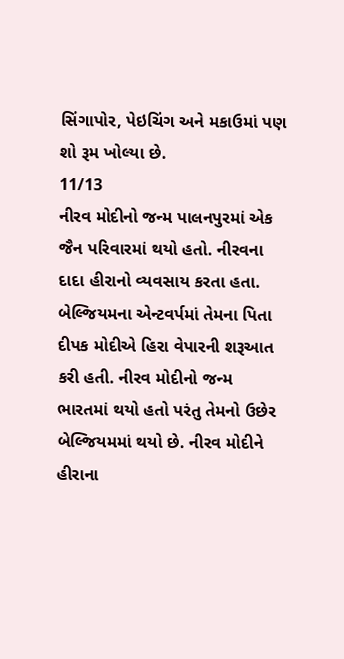સિંગાપોર, પેઇચિંગ અને મકાઉમાં પણ શો રૂમ ખોલ્યા છે.
11/13
નીરવ મોદીનો જન્મ પાલનપુરમાં એક જૈન પરિવારમાં થયો હતો. નીરવના દાદા હીરાનો વ્યવસાય કરતા હતા. બેલ્જિયમના એન્ટવર્પમાં તેમના પિતા દીપક મોદીએ હિરા વેપારની શરૂઆત કરી હતી. નીરવ મોદીનો જન્મ ભારતમાં થયો હતો પરંતુ તેમનો ઉછેર બેલ્જિયમમાં થયો છે. નીરવ મોદીને હીરાના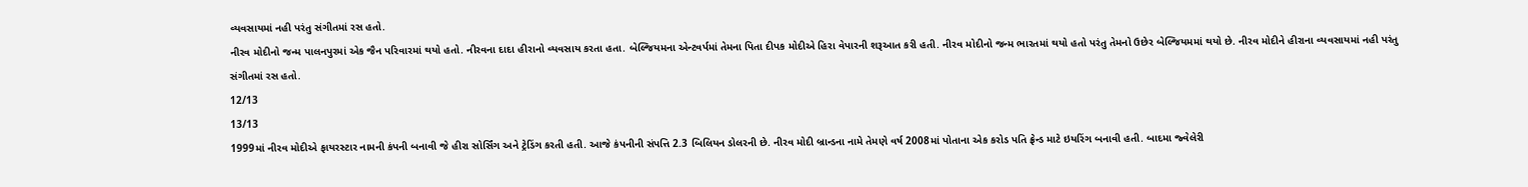વ્યવસાયમાં નહી પરંતુ સંગીતમાં રસ હતો.
નીરવ મોદીનો જન્મ પાલનપુરમાં એક જૈન પરિવારમાં થયો હતો. નીરવના દાદા હીરાનો વ્યવસાય કરતા હતા. બેલ્જિયમના એન્ટવર્પમાં તેમના પિતા દીપક મોદીએ હિરા વેપારની શરૂઆત કરી હતી. નીરવ મોદીનો જન્મ ભારતમાં થયો હતો પરંતુ તેમનો ઉછેર બેલ્જિયમમાં થયો છે. નીરવ મોદીને હીરાના વ્યવસાયમાં નહી પરંતુ સંગીતમાં રસ હતો.
12/13
13/13
1999માં નીરવ મોદીએ ફાયરસ્ટાર નામની કંપની બનાવી જે હીરા સોર્સિંગ અને ટ્રેડિંગ કરતી હતી. આજે કંપનીની સંપત્તિ 2.3 બિલિયન ડોલરની છે. નીરવ મોદી બ્રાન્ડના નામે તેમણે વર્ષ 2008માં પોતાના એક કરોડ પતિ ફ્રેન્ડ માટે ઇયરિંગ બનાવી હતી. બાદમા જ્વેલેરી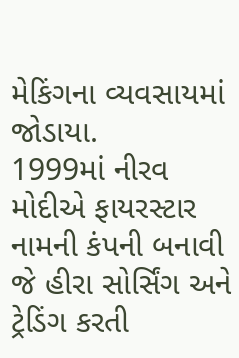મેકિંગના વ્યવસાયમાં જોડાયા.
1999માં નીરવ મોદીએ ફાયરસ્ટાર નામની કંપની બનાવી જે હીરા સોર્સિંગ અને ટ્રેડિંગ કરતી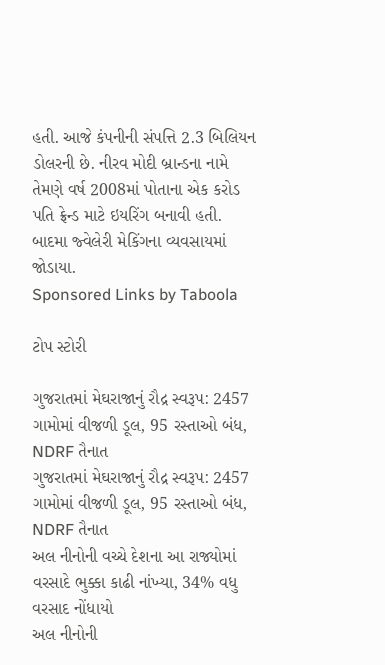હતી. આજે કંપનીની સંપત્તિ 2.3 બિલિયન ડોલરની છે. નીરવ મોદી બ્રાન્ડના નામે તેમણે વર્ષ 2008માં પોતાના એક કરોડ પતિ ફ્રેન્ડ માટે ઇયરિંગ બનાવી હતી. બાદમા જ્વેલેરી મેકિંગના વ્યવસાયમાં જોડાયા.
Sponsored Links by Taboola

ટોપ સ્ટોરી

ગુજરાતમાં મેઘરાજાનું રૌદ્ર સ્વરૂપ: 2457 ગામોમાં વીજળી ડૂલ, 95 રસ્તાઓ બંધ, NDRF તૈનાત
ગુજરાતમાં મેઘરાજાનું રૌદ્ર સ્વરૂપ: 2457 ગામોમાં વીજળી ડૂલ, 95 રસ્તાઓ બંધ, NDRF તૈનાત
અલ નીનોની વચ્ચે દેશના આ રાજ્યોમાં વરસાદે ભુક્કા કાઢી નાંખ્યા, 34% વધુ વરસાદ નોંધાયો
અલ નીનોની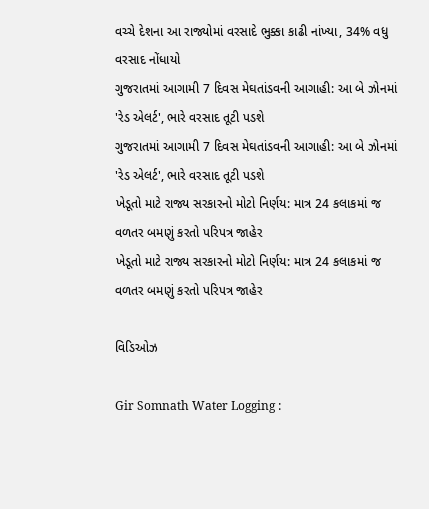વચ્ચે દેશના આ રાજ્યોમાં વરસાદે ભુક્કા કાઢી નાંખ્યા, 34% વધુ વરસાદ નોંધાયો
ગુજરાતમાં આગામી 7 દિવસ મેઘતાંડવની આગાહી: આ બે ઝોનમાં 'રેડ એલર્ટ', ભારે વરસાદ તૂટી પડશે
ગુજરાતમાં આગામી 7 દિવસ મેઘતાંડવની આગાહી: આ બે ઝોનમાં 'રેડ એલર્ટ', ભારે વરસાદ તૂટી પડશે
ખેડૂતો માટે રાજ્ય સરકારનો મોટો નિર્ણય: માત્ર 24 કલાકમાં જ વળતર બમણું કરતો પરિપત્ર જાહેર
ખેડૂતો માટે રાજ્ય સરકારનો મોટો નિર્ણય: માત્ર 24 કલાકમાં જ વળતર બમણું કરતો પરિપત્ર જાહેર

વિડિઓઝ

Gir Somnath Water Logging :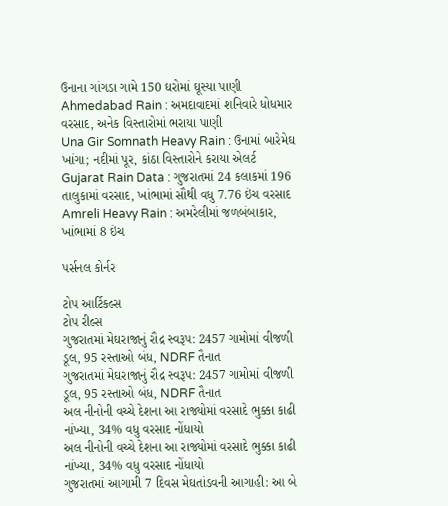ઉનાના ગાંગડા ગામે 150 ઘરોમાં ઘૂસ્યા પાણી
Ahmedabad Rain : અમદાવાદમાં શનિવારે ધોધમાર વરસાદ, અનેક વિસ્તારોમાં ભરાયા પાણી
Una Gir Somnath Heavy Rain : ઉનામાં બારેમેઘ ખાંગા; નદીમાં પૂર, કાંઠા વિસ્તારોને કરાયા એલર્ટ
Gujarat Rain Data : ગુજરાતમાં 24 કલાકમાં 196 તાલુકામાં વરસાદ, ખાંભામાં સૌથી વધુ 7.76 ઇંચ વરસાદ
Amreli Heavy Rain : અમરેલીમાં જળબંબાકાર, ખાંભામાં 8 ઇંચ

પર્સનલ કોર્નર

ટોપ આર્ટિકલ્સ
ટોપ રીલ્સ
ગુજરાતમાં મેઘરાજાનું રૌદ્ર સ્વરૂપ: 2457 ગામોમાં વીજળી ડૂલ, 95 રસ્તાઓ બંધ, NDRF તૈનાત
ગુજરાતમાં મેઘરાજાનું રૌદ્ર સ્વરૂપ: 2457 ગામોમાં વીજળી ડૂલ, 95 રસ્તાઓ બંધ, NDRF તૈનાત
અલ નીનોની વચ્ચે દેશના આ રાજ્યોમાં વરસાદે ભુક્કા કાઢી નાંખ્યા, 34% વધુ વરસાદ નોંધાયો
અલ નીનોની વચ્ચે દેશના આ રાજ્યોમાં વરસાદે ભુક્કા કાઢી નાંખ્યા, 34% વધુ વરસાદ નોંધાયો
ગુજરાતમાં આગામી 7 દિવસ મેઘતાંડવની આગાહી: આ બે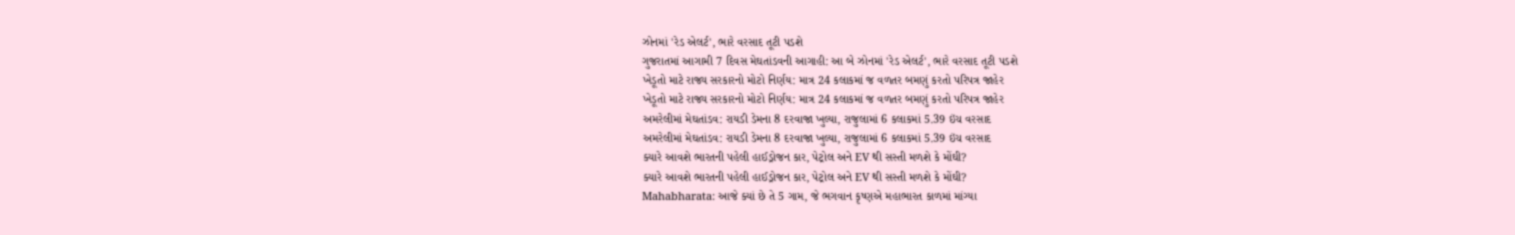ઝોનમાં 'રેડ એલર્ટ', ભારે વરસાદ તૂટી પડશે
ગુજરાતમાં આગામી 7 દિવસ મેઘતાંડવની આગાહી: આ બે ઝોનમાં 'રેડ એલર્ટ', ભારે વરસાદ તૂટી પડશે
ખેડૂતો માટે રાજ્ય સરકારનો મોટો નિર્ણય: માત્ર 24 કલાકમાં જ વળતર બમણું કરતો પરિપત્ર જાહેર
ખેડૂતો માટે રાજ્ય સરકારનો મોટો નિર્ણય: માત્ર 24 કલાકમાં જ વળતર બમણું કરતો પરિપત્ર જાહેર
અમરેલીમાં મેઘતાંડવ: રાયડી ડેમના 8 દરવાજા ખુલ્યા, રાજુલામાં 6 કલાકમાં 5.39 ઇંચ વરસાદ
અમરેલીમાં મેઘતાંડવ: રાયડી ડેમના 8 દરવાજા ખુલ્યા, રાજુલામાં 6 કલાકમાં 5.39 ઇંચ વરસાદ
ક્યારે આવશે ભારતની પહેલી હાઈડ્રોજન કાર, પેટ્રોલ અને EV થી સસ્તી મળશે કે મોંઘી?
ક્યારે આવશે ભારતની પહેલી હાઈડ્રોજન કાર, પેટ્રોલ અને EV થી સસ્તી મળશે કે મોંઘી?
Mahabharata: આજે ક્યાં છે તે 5 ગામ, જે ભગવાન કૃષ્ણએ મહાભારત કાળમાં માંગ્યા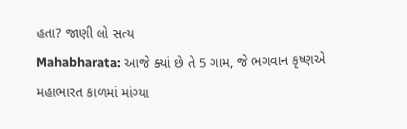હતા? જાણી લો સત્ય
Mahabharata: આજે ક્યાં છે તે 5 ગામ, જે ભગવાન કૃષ્ણએ મહાભારત કાળમાં માંગ્યા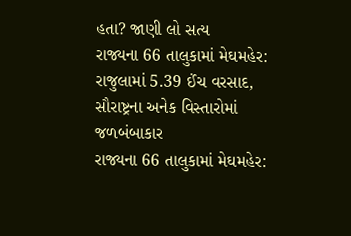હતા? જાણી લો સત્ય
રાજ્યના 66 તાલુકામાં મેઘમહેર: રાજુલામાં 5.39 ઈંચ વરસાદ, સૌરાષ્ટ્રના અનેક વિસ્તારોમાં જળબંબાકાર
રાજ્યના 66 તાલુકામાં મેઘમહેર: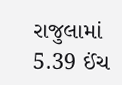રાજુલામાં 5.39 ઈંચ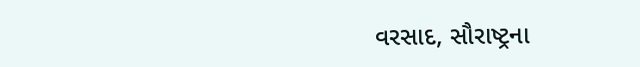વરસાદ, સૌરાષ્ટ્રના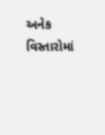અનેક વિસ્તારોમાં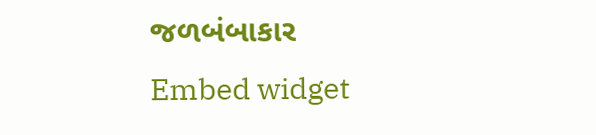જળબંબાકાર
Embed widget